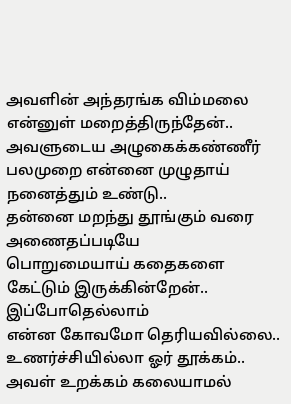அவளின் அந்தரங்க விம்மலை
என்னுள் மறைத்திருந்தேன்..
அவளுடைய அழுகைக்கண்ணீர்
பலமுறை என்னை முழுதாய்
நனைத்தும் உண்டு..
தன்னை மறந்து தூங்கும் வரை
அணைதப்படியே
பொறுமையாய் கதைகளை
கேட்டும் இருக்கின்றேன்..
இப்போதெல்லாம்
என்ன கோவமோ தெரியவில்லை..
உணர்ச்சியில்லா ஓர் தூக்கம்..
அவள் உறக்கம் கலையாமல்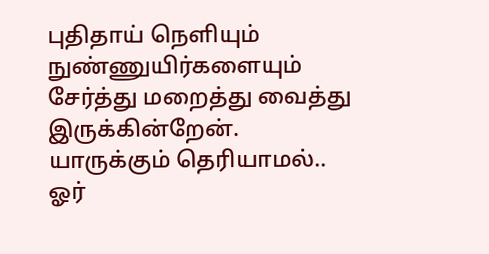புதிதாய் நெளியும்
நுண்ணுயிர்களையும்
சேர்த்து மறைத்து வைத்து
இருக்கின்றேன்.
யாருக்கும் தெரியாமல்..
ஓர்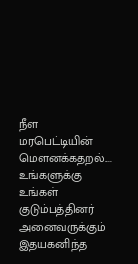நீள மரபெட்டியின் மௌனக்கதறல்....
உங்களுக்கு உங்கள் குடும்பத்தினர் அனைவருக்கும் இதயகனிந்த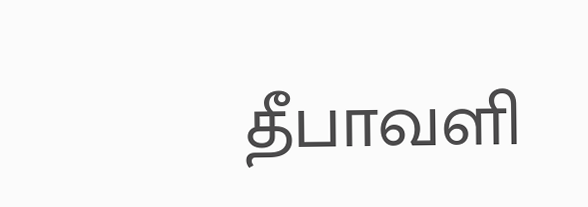தீபாவளி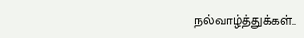நல்வாழ்த்துக்கள்..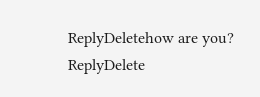ReplyDeletehow are you?
ReplyDelete